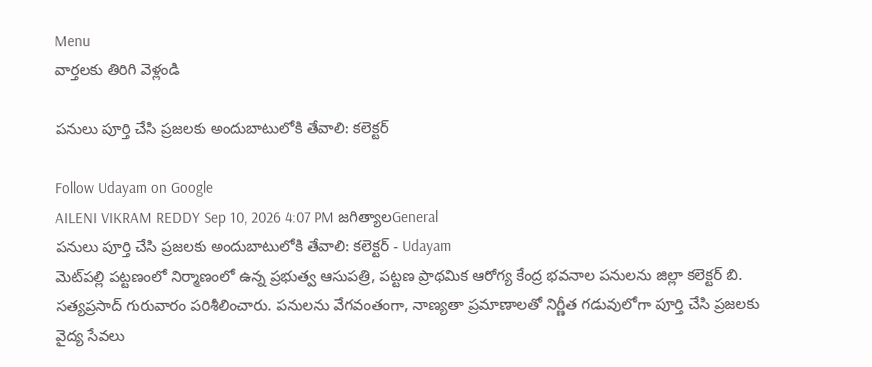Menu
వార్తలకు తిరిగి వెళ్లండి

పనులు పూర్తి చేసి ప్రజలకు అందుబాటులోకి తేవాలి: కలెక్టర్

Follow Udayam on Google
AILENI VIKRAM REDDY Sep 10, 2026 4:07 PM జగిత్యాలGeneral
పనులు పూర్తి చేసి ప్రజలకు అందుబాటులోకి తేవాలి: కలెక్టర్ - Udayam
మెట్‌పల్లి పట్టణంలో నిర్మాణంలో ఉన్న ప్రభుత్వ ఆసుపత్రి, పట్టణ ప్రాథమిక ఆరోగ్య కేంద్ర భవనాల పనులను జిల్లా కలెక్టర్ బి. సత్యప్రసాద్ గురువారం పరిశీలించారు. పనులను వేగవంతంగా, నాణ్యతా ప్రమాణాలతో నిర్ణీత గడువులోగా పూర్తి చేసి ప్రజలకు వైద్య సేవలు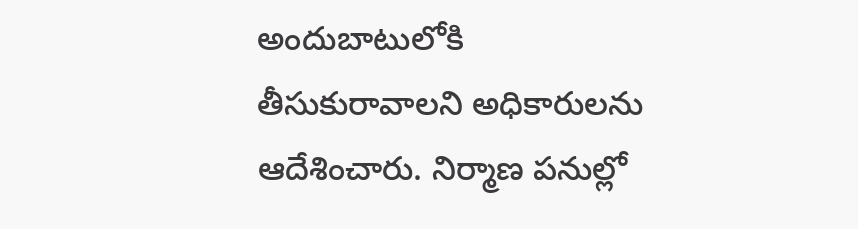అందుబాటులోకి తీసుకురావాలని అధికారులను ఆదేశించారు. నిర్మాణ పనుల్లో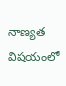నాణ్యత విషయంలో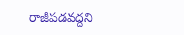రాజీపడవద్దని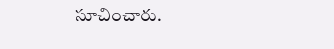సూచించారు.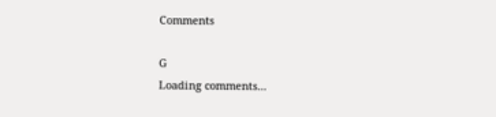Comments

G
Loading comments...